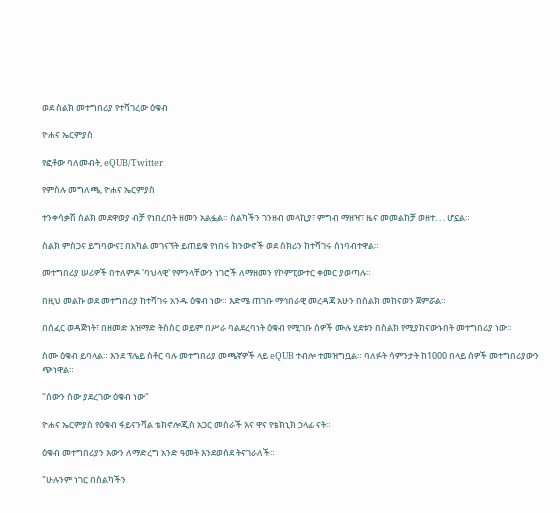ወደ ስልክ መተግበሪያ የተሻገረው ዕቁብ

ዮሐና ኤርምያስ

የፎቶው ባለመብት, eQUB/Twitter

የምስሉ መግለጫ, ዮሐና ኤርምያስ

ተንቀሳቃሽ ስልክ መደዋወያ ብቻ የነበረበት ዘመን አልፏል። ስልካችን ገንዘብ መላኪያ፣ ምግብ ማዘዣ፣ ዜና መመልከቻ ወዘተ. . . ሆኗል።

ስልክ ምስጋና ይግባውና፤ በአካል መገናኘት ይጠይቁ የነበሩ ክንውኖች ወደ ስክሪን ከተሻገሩ ሰነባብተዋል።

መተግበሪያ ሠሪዎች በተለምዶ 'ባህላዊ' የምንላቸውን ነገሮች ለማዘመን የኮምፒውተር ቀመር ያወጣሉ።

በዚህ መልኩ ወደ መተግበሪያ ከተሻገሩ አንዱ ዕቁብ ነው። እድሜ ጠገቡ ማኅበራዊ መረዳጃ አሁን በስልክ መከናወን ጀምሯል።

በሰፈር ወዳጅነት፣ በዘመድ አዝማድ ትስስር ወይም በሥራ ባልደረባነት ዕቁብ የሚገቡ ሰዎች ሙሉ ሂደቱን በስልክ የሚያከናውኑበት መተግበሪያ ነው።

ስሙ ዕቁብ ይባላል። እንደ ፕሌይ ስቶር ባሉ መተግበሪያ መጫኛዎች ላይ eQUB ተብሎ ተመዝግቧል። ባለፉት ሳምንታት ከ1000 በላይ ሰዎች መተግበሪያውን ጭነዋል።

"ሰውን ሰው ያደረገው ዕቁብ ነው"

ዮሐና ኤርምያስ የዕቁብ ፋይናንሻል ቴክኖሎጂስ አጋር መስራች እና ዋና የቴክኒክ ኃላፊ ናት።

ዕቁብ መተግበሪያን እውን ለማድረግ አንድ ዓመት እንደወሰደ ትናገራለች።

"ሁሉንም ነገር በስልካችን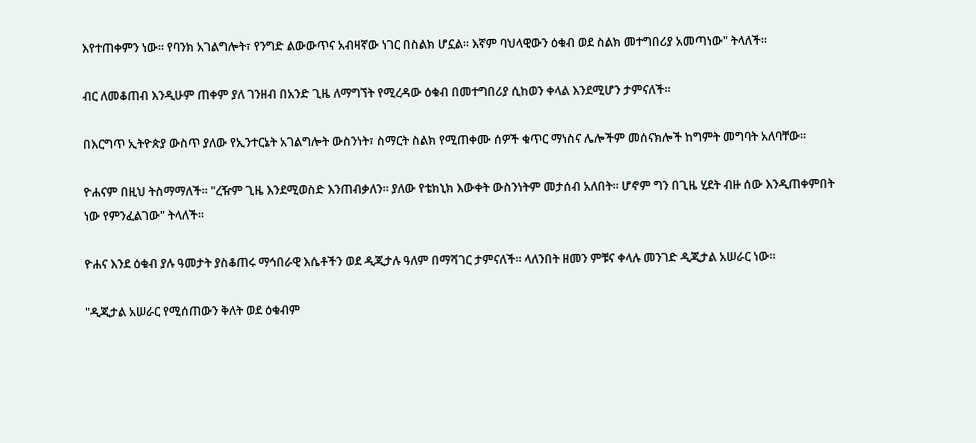እየተጠቀምን ነው። የባንክ አገልግሎት፣ የንግድ ልውውጥና አብዛኛው ነገር በስልክ ሆኗል። እኛም ባህላዊውን ዕቁብ ወደ ስልክ መተግበሪያ አመጣነው" ትላለች።

ብር ለመቆጠብ እንዲሁም ጠቀም ያለ ገንዘብ በአንድ ጊዜ ለማግኘት የሚረዳው ዕቁብ በመተግበሪያ ሲከወን ቀላል እንደሚሆን ታምናለች።

በእርግጥ ኢትዮጵያ ውስጥ ያለው የኢንተርኔት አገልግሎት ውስንነት፣ ስማርት ስልክ የሚጠቀሙ ሰዎች ቁጥር ማነስና ሌሎችም መሰናክሎች ከግምት መግባት አለባቸው።

ዮሐናም በዚህ ትስማማለች። "ረዥም ጊዜ እንደሚወስድ እንጠብቃለን። ያለው የቴክኒክ እውቀት ውስንነትም መታሰብ አለበት። ሆኖም ግን በጊዜ ሂደት ብዙ ሰው እንዲጠቀምበት ነው የምንፈልገው" ትላለች።

ዮሐና እንደ ዕቁብ ያሉ ዓመታት ያስቆጠሩ ማኅበራዊ እሴቶችን ወደ ዲጂታሉ ዓለም በማሻገር ታምናለች። ላለንበት ዘመን ምቹና ቀላሉ መንገድ ዲጂታል አሠራር ነው።

"ዲጂታል አሠራር የሚሰጠውን ቅለት ወደ ዕቁብም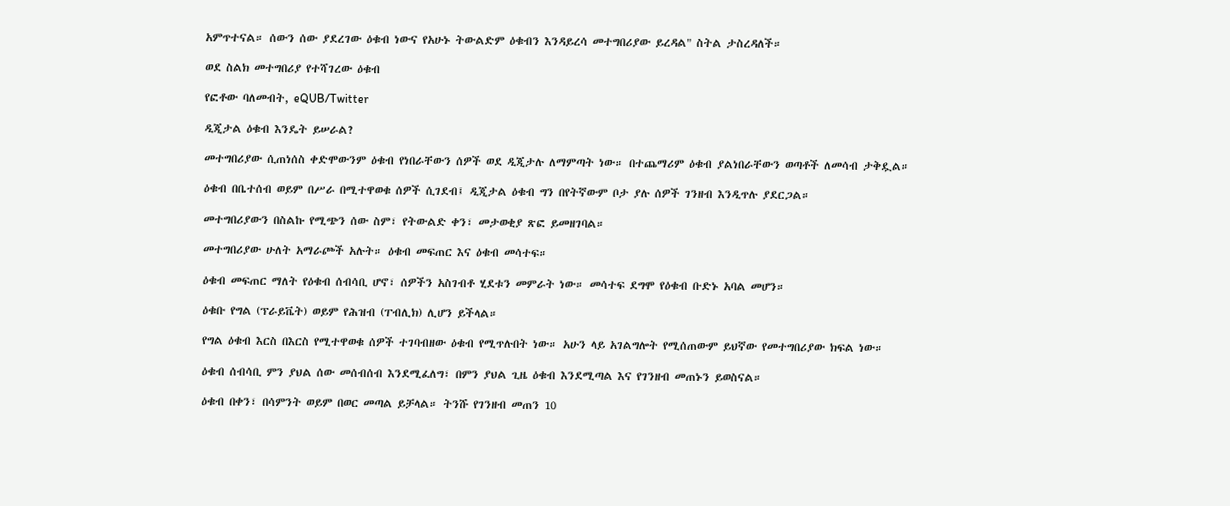አምጥተናል። ሰውን ሰው ያደረገው ዕቁብ ነውና የአሁኑ ትውልድም ዕቁብን እንዳይረሳ መተግበሪያው ይረዳል" ስትል ታስረዳለች።

ወደ ስልክ መተግበሪያ የተሻገረው ዕቁብ

የፎቶው ባለመብት, eQUB/Twitter

ዲጂታል ዕቁብ እንዴት ይሠራል?

መተግበሪያው ሲጠነሰስ ቀድሞውንም ዕቁብ የነበራቸውን ሰዎች ወደ ዲጂታሉ ለማምጣት ነው። በተጨማሪም ዕቁብ ያልነበራቸውን ወጣቶች ለመሳብ ታቅዷል።

ዕቁብ በቤተሰብ ወይም በሥራ በሚተዋወቁ ሰዎች ሲገደብ፤ ዲጂታል ዕቁብ ግን በየትኛውም ቦታ ያሉ ሰዎች ገንዘብ እንዲጥሉ ያደርጋል።

መተግበሪያውን በስልኩ የሚጭን ሰው ስም፣ የትውልድ ቀን፣ መታወቂያ ጽፎ ይመዘገባል።

መተግበሪያው ሁለት አማራጮች አሉት። ዕቁብ መፍጠር እና ዕቁብ መሳተፍ።

ዕቁብ መፍጠር ማለት የዕቁብ ሰብሳቢ ሆኖ፣ ሰዎችን አስገብቶ ሂደቱን መምራት ነው። መሳተፍ ደግሞ የዕቁብ ቡድኑ አባል መሆን።

ዕቁቡ የግል (ፕራይቬት) ወይም የሕዝብ (ፐብሊክ) ሊሆን ይችላል።

የግል ዕቁብ እርስ በእርስ የሚተዋወቁ ሰዎች ተገባብዘው ዕቁብ የሚጥሉበት ነው። አሁን ላይ አገልግሎት የሚሰጠውም ይህኛው የመተግበሪያው ክፍል ነው።

ዕቁብ ሰብሳቢ ምን ያህል ሰው መሰብሰብ እንደሚፈለግ፣ በምን ያህል ጊዜ ዕቁብ እንደሚጣል እና የገንዘብ መጠኑን ይወስናል።

ዕቁብ በቀን፣ በሳምንት ወይም በወር መጣል ይቻላል። ትንሹ የገንዘብ መጠን 10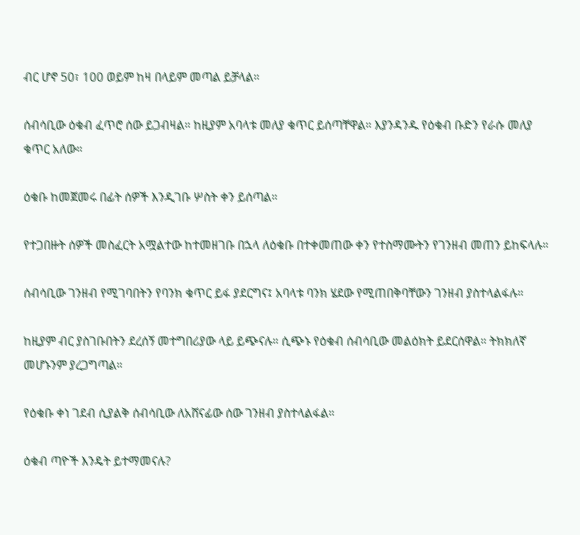ብር ሆኖ 50፣ 100 ወይም ከዛ በላይም መጣል ይቻላል።

ሰብሳቢው ዕቁብ ፈጥሮ ሰው ይጋብዛል። ከዚያም አባላቱ መለያ ቁጥር ይሰጣቸዋል። እያንዳንዱ የዕቁብ ቡድን የራሱ መለያ ቁጥር አለው።

ዕቁቡ ከመጀመሩ በፊት ሰዎች እንዲገቡ ሦስት ቀን ይሰጣል።

የተጋበዙት ሰዎች መስፈርት አሟልተው ከተመዘገቡ በኋላ ለዕቁቡ በተቀመጠው ቀን የተስማሙትን የገንዘብ መጠን ይከፍላሉ።

ሰብሳቢው ገንዘብ የሚገባበትን የባንክ ቁጥር ይፋ ያደርግና፤ አባላቱ ባንክ ሄደው የሚጠበቅባቸውን ገንዘብ ያስተላልፋሉ።

ከዚያም ብር ያስገቡበትን ደረሰኝ መተግበሪያው ላይ ይጭናሉ። ሲጭኑ የዕቁብ ሰብሳቢው መልዕክት ይደርሰዋል። ትክክለኛ መሆኑንም ያረጋግጣል።

የዕቁቡ ቀነ ገደብ ሲያልቅ ሰብሳቢው ለአሸናፊው ሰው ገንዘብ ያስተላልፋል።

ዕቁብ ጣዮች እንዴት ይተማመናሉ?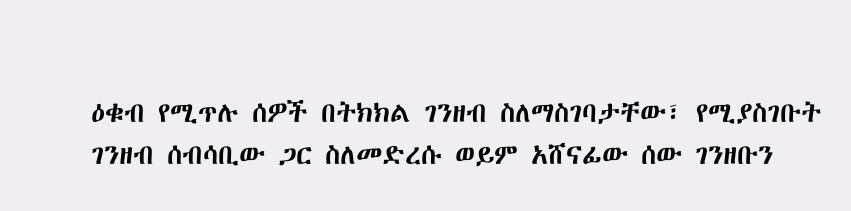ዕቁብ የሚጥሉ ሰዎች በትክክል ገንዘብ ስለማስገባታቸው፣ የሚያስገቡት ገንዘብ ሰብሳቢው ጋር ስለመድረሱ ወይም አሸናፊው ሰው ገንዘቡን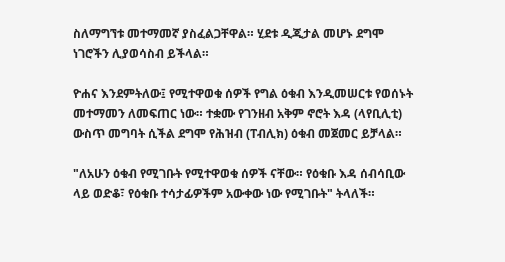ስለማግኘቱ መተማመኛ ያስፈልጋቸዋል። ሂደቱ ዲጂታል መሆኑ ደግሞ ነገሮችን ሊያወሳስብ ይችላል።

ዮሐና እንደምትለው፤ የሚተዋወቁ ሰዎች የግል ዕቁብ እንዲመሠርቱ የወሰኑት መተማመን ለመፍጠር ነው። ተቋሙ የገንዘብ አቅም ኖሮት እዳ (ላየቢሊቲ) ውስጥ መግባት ሲችል ደግሞ የሕዝብ (ፐብሊክ) ዕቁብ መጀመር ይቻላል።

"ለአሁን ዕቁብ የሚገቡት የሚተዋወቁ ሰዎች ናቸው። የዕቁቡ እዳ ሰብሳቢው ላይ ወድቆ፣ የዕቁቡ ተሳታፊዎችም አውቀው ነው የሚገቡት" ትላለች።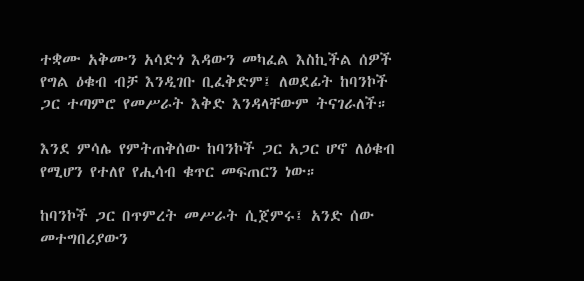ተቋሙ አቅሙን አሳድጎ እዳውን መካፈል እስኪችል ሰዎች የግል ዕቁብ ብቻ እንዲገቡ ቢፈቅድም፤ ለወደፊት ከባንኮች ጋር ተጣምሮ የመሥራት እቅድ እንዳላቸውም ትናገራለች።

እንደ ምሳሌ የምትጠቅሰው ከባንኮች ጋር አጋር ሆኖ ለዕቁብ የሚሆን የተለየ የሒሳብ ቁጥር መፍጠርን ነው።

ከባንኮች ጋር በጥምረት መሥራት ሲጀምሩ፤ አንድ ሰው መተግበሪያውን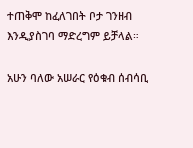ተጠቅሞ ከፈለገበት ቦታ ገንዘብ እንዲያስገባ ማድረግም ይቻላል።

አሁን ባለው አሠራር የዕቁብ ሰብሳቢ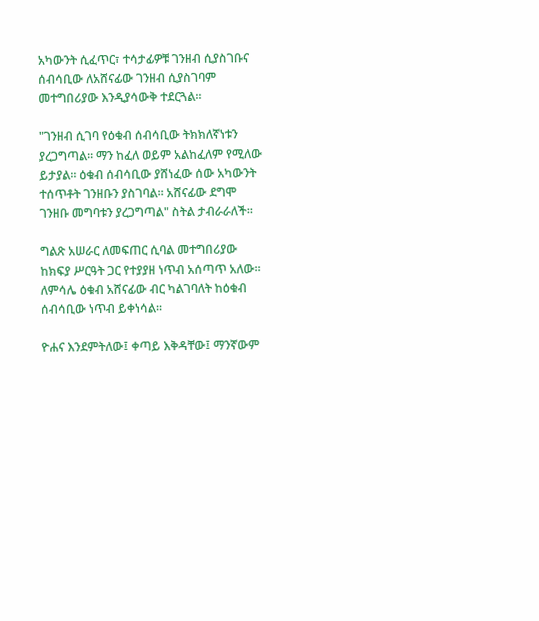አካውንት ሲፈጥር፣ ተሳታፊዎቹ ገንዘብ ሲያስገቡና ሰብሳቢው ለአሸናፊው ገንዘብ ሲያስገባም መተግበሪያው እንዲያሳውቅ ተደርጓል።

"ገንዘብ ሲገባ የዕቁብ ሰብሳቢው ትክክለኛነቱን ያረጋግጣል። ማን ከፈለ ወይም አልከፈለም የሚለው ይታያል። ዕቁብ ሰብሳቢው ያሸነፈው ሰው አካውንት ተሰጥቶት ገንዘቡን ያስገባል። አሸናፊው ደግሞ ገንዘቡ መግባቱን ያረጋግጣል" ስትል ታብራራለች።

ግልጽ አሠራር ለመፍጠር ሲባል መተግበሪያው ከክፍያ ሥርዓት ጋር የተያያዘ ነጥብ አሰጣጥ አለው። ለምሳሌ ዕቁብ አሸናፊው ብር ካልገባለት ከዕቁብ ሰብሳቢው ነጥብ ይቀነሳል።

ዮሐና እንደምትለው፤ ቀጣይ እቅዳቸው፤ ማንኛውም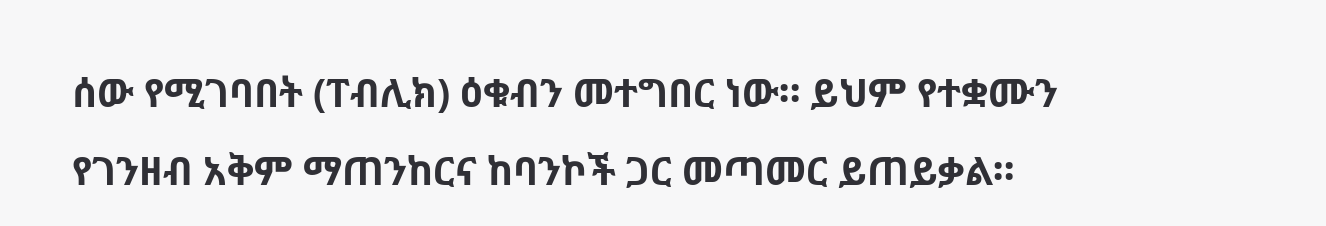ሰው የሚገባበት (ፐብሊክ) ዕቁብን መተግበር ነው። ይህም የተቋሙን የገንዘብ አቅም ማጠንከርና ከባንኮች ጋር መጣመር ይጠይቃል።